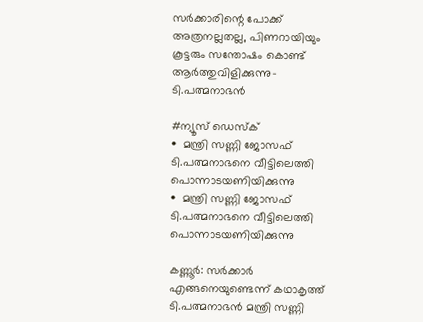സർക്കാരിന്റെ പോക്ക് അത്രനല്ലതല്ല, പിണറായിയും കൂട്ടരും സന്തോഷം കൊണ്ട് ആർത്തുവിളിക്കുന്നു- ടി.പത്മനാഭൻ

#ന്യൂസ് ഡെസ്ക്
•  മന്ത്രി സണ്ണി ജോസഫ് ടി.പത്മനാഭനെ വീട്ടിലെത്തി പൊന്നാടയണിയിക്കുന്നു
•  മന്ത്രി സണ്ണി ജോസഫ് ടി.പത്മനാഭനെ വീട്ടിലെത്തി പൊന്നാടയണിയിക്കുന്നു

കണ്ണൂർ: സർക്കാർ എങ്ങനെയുണ്ടെന്ന് കഥാകൃത്ത് ടി.പത്മനാഭൻ മന്ത്രി സണ്ണി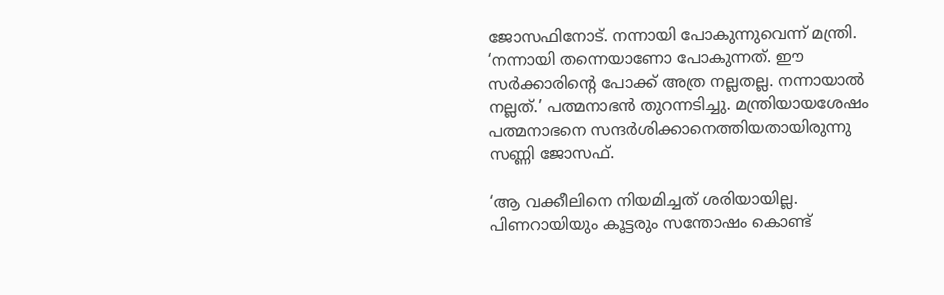ജോസഫിനോട്. നന്നായി പോകുന്നുവെന്ന് മന്ത്രി. ‘നന്നായി തന്നെയാണോ പോകുന്നത്. ഈ സർക്കാരിന്റെ പോക്ക് അത്ര നല്ലതല്ല. നന്നായാൽ നല്ലത്.’ പത്മനാഭൻ തുറന്നടിച്ചു. മന്ത്രിയായശേഷം പത്മനാഭനെ സന്ദർശിക്കാനെത്തിയതായിരുന്നു സണ്ണി ജോസഫ്.

‘ആ വക്കീലിനെ നിയമിച്ചത് ശരിയായില്ല. പിണറായിയും കൂട്ടരും സന്തോഷം കൊണ്ട്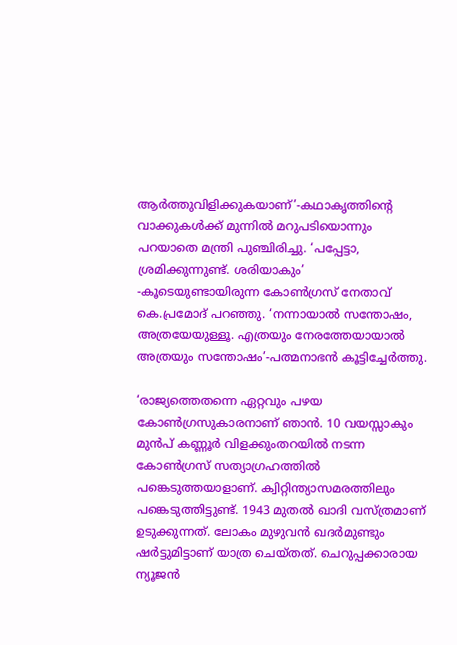ആർത്തുവിളിക്കുകയാണ്’-കഥാകൃത്തിന്റെ വാക്കുകൾക്ക് മുന്നിൽ മറുപടിയൊന്നും പറയാതെ മന്ത്രി പുഞ്ചിരിച്ചു. ‘പപ്പേട്ടാ, ശ്രമിക്കുന്നുണ്ട്. ശരിയാകും’ -കൂടെയുണ്ടായിരുന്ന കോൺഗ്രസ് നേതാവ് കെ.പ്രമോദ് പറഞ്ഞു. ‘നന്നായാൽ സന്തോഷം, അത്രയേയുള്ളൂ. എത്രയും നേരത്തേയായാൽ അത്രയും സന്തോഷം’-പത്മനാഭൻ കൂട്ടിച്ചേർത്തു.

‘രാജ്യത്തെതന്നെ ഏറ്റവും പഴയ കോൺഗ്രസുകാരനാണ് ഞാൻ. 10 വയസ്സാകും മുൻപ് കണ്ണൂർ വിളക്കുംതറയിൽ നടന്ന കോൺഗ്രസ് സത്യാഗ്രഹത്തിൽ പങ്കെടുത്തയാളാണ്. ക്വിറ്റിന്ത്യാസമരത്തിലും പങ്കെടുത്തിട്ടുണ്ട്. 1943 മുതൽ ഖാദി വസ്ത്രമാണ് ഉടുക്കുന്നത്. ലോകം മുഴുവൻ ഖദർമുണ്ടും ഷർട്ടുമിട്ടാണ് യാത്ര ചെയ്തത്. ചെറുപ്പക്കാരായ ന്യൂജൻ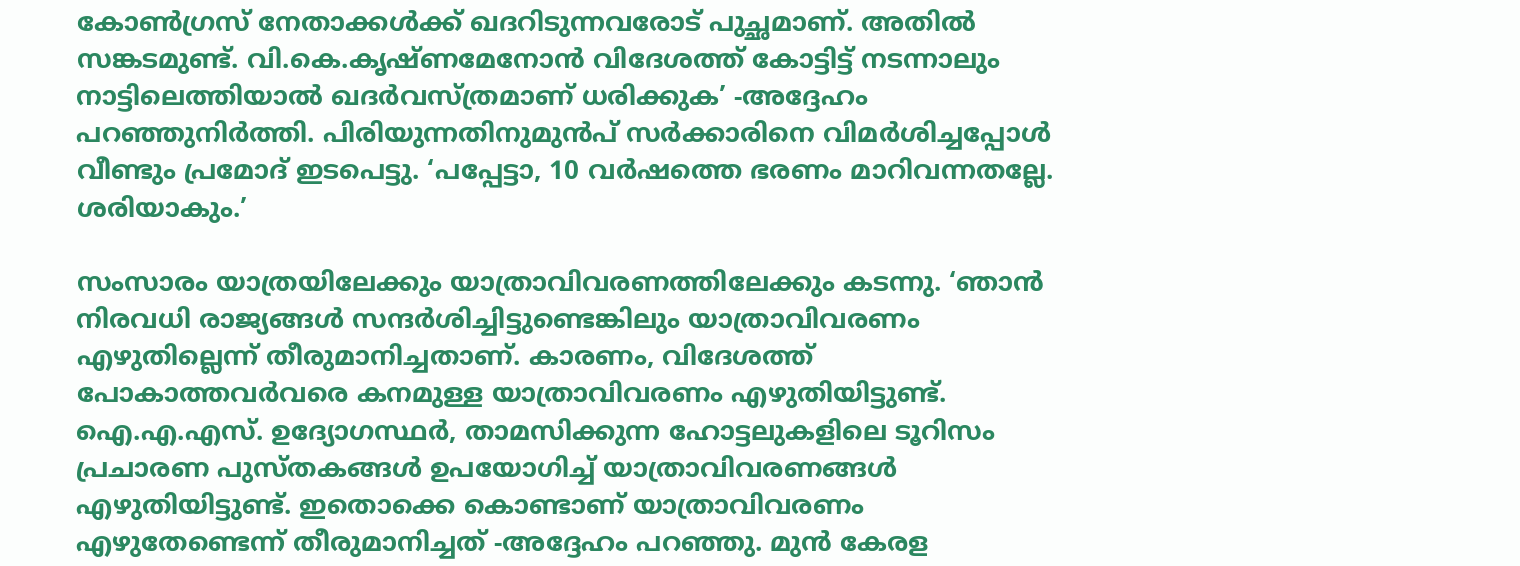കോൺഗ്രസ് നേതാക്കൾക്ക് ഖദറിടുന്നവരോട് പുച്ഛമാണ്. അതിൽ സങ്കടമുണ്ട്. വി.കെ.കൃഷ്ണമേനോൻ വിദേശത്ത് കോട്ടിട്ട് നടന്നാലും നാട്ടിലെത്തിയാൽ ഖദർവസ്ത്രമാണ് ധരിക്കുക’ -അദ്ദേഹം പറഞ്ഞുനിർത്തി. പിരിയുന്നതിനുമുൻപ് സർക്കാരിനെ വിമർശിച്ചപ്പോൾ വീണ്ടും പ്രമോദ് ഇടപെട്ടു. ‘പപ്പേട്ടാ, 10 വർഷത്തെ ഭരണം മാറിവന്നതല്ലേ. ശരിയാകും.’

സംസാരം യാത്രയിലേക്കും യാത്രാവിവരണത്തിലേക്കും കടന്നു. ‘ഞാൻ നിരവധി രാജ്യങ്ങൾ സന്ദർശിച്ചിട്ടുണ്ടെങ്കിലും യാത്രാവിവരണം എഴുതില്ലെന്ന് തീരുമാനിച്ചതാണ്. കാരണം, വിദേശത്ത്‌ പോകാത്തവർവരെ കനമുള്ള യാത്രാവിവരണം എഴുതിയിട്ടുണ്ട്. ഐ.എ.എസ്. ഉദ്യോഗസ്ഥർ, താമസിക്കുന്ന ഹോട്ടലുകളിലെ ടൂറിസം പ്രചാരണ പുസ്തകങ്ങൾ ഉപയോഗിച്ച് യാത്രാവിവരണങ്ങൾ എഴുതിയിട്ടുണ്ട്. ഇതൊക്കെ കൊണ്ടാണ് യാത്രാവിവരണം എഴുതേണ്ടെന്ന് തീരുമാനിച്ചത് -അദ്ദേഹം പറഞ്ഞു. മുൻ കേരള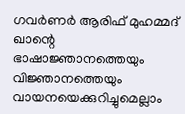ഗവർണർ ആരിഫ് മുഹമ്മദ് ഖാന്റെ ഭാഷാജ്ഞാനത്തെയും വിജ്ഞാനത്തെയും വായനയെക്കുറിച്ചുമെല്ലാം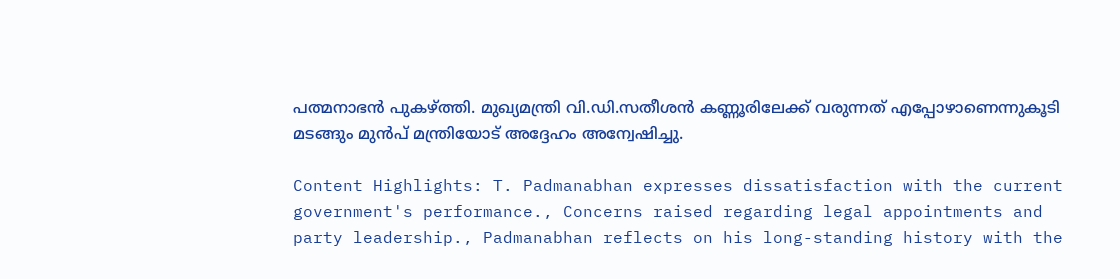പത്മനാഭൻ പുകഴ്‌ത്തി. മുഖ്യമന്ത്രി വി.ഡി.സതീശൻ കണ്ണൂരിലേക്ക് വരുന്നത് എപ്പോഴാണെന്നുകൂടി മടങ്ങും മുൻപ് മന്ത്രിയോട് അദ്ദേഹം അന്വേഷിച്ചു.

Content Highlights: T. Padmanabhan expresses dissatisfaction with the current government's performance., Concerns raised regarding legal appointments and party leadership., Padmanabhan reflects on his long-standing history with the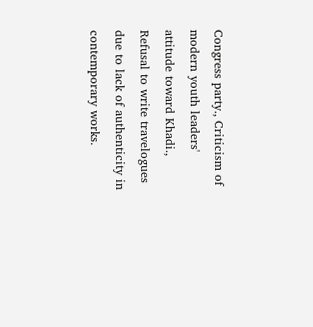Congress party., Criticism of modern youth leaders' attitude toward Khadi., Refusal to write travelogues due to lack of authenticity in contemporary works.